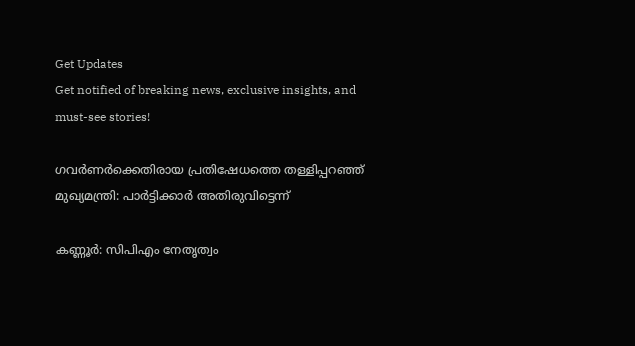Get Updates
Get notified of breaking news, exclusive insights, and must-see stories!

ഗവർണർക്കെതിരായ പ്രതിഷേധത്തെ തള്ളിപ്പറഞ്ഞ് മുഖ്യമന്ത്രി: പാർട്ടിക്കാർ അതിരുവിട്ടെന്ന്

കണ്ണൂർ: സിപിഎം നേതൃത്വം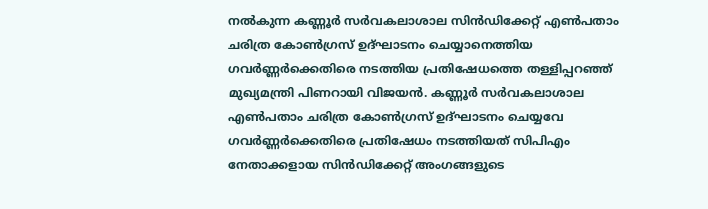നൽകുന്ന കണ്ണൂർ സർവകലാശാല സിൻഡിക്കേറ്റ് എൺപതാം ചരിത്ര കോൺഗ്രസ് ഉദ്ഘാടനം ചെയ്യാനെത്തിയ ഗവർണ്ണർക്കെതിരെ നടത്തിയ പ്രതിഷേധത്തെ തള്ളിപ്പറഞ്ഞ് മുഖ്യമന്ത്രി പിണറായി വിജയൻ. കണ്ണൂർ സർവകലാശാല എൺപതാം ചരിത്ര കോൺഗ്രസ് ഉദ്ഘാടനം ചെയ്യവേ ഗവർണ്ണർക്കെതിരെ പ്രതിഷേധം നടത്തിയത് സിപിഎം നേതാക്കളായ സിൻഡിക്കേറ്റ് അംഗങ്ങളുടെ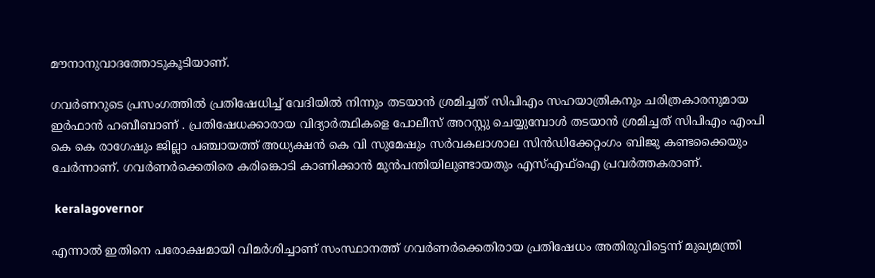മൗനാനുവാദത്തോടുകൂടിയാണ്.

ഗവർണറുടെ പ്രസംഗത്തിൽ പ്രതിഷേധിച്ച് വേദിയിൽ നിന്നും തടയാൻ ശ്രമിച്ചത് സിപിഎം സഹയാത്രികനും ചരിത്രകാരനുമായ ഇർഫാൻ ഹബീബാണ് . പ്രതിഷേധക്കാരായ വിദ്യാർത്ഥികളെ പോലീസ് അറസ്റ്റു ചെയ്യുമ്പോൾ തടയാൻ ശ്രമിച്ചത് സിപിഎം എംപി കെ കെ രാഗേഷും ജില്ലാ പഞ്ചായത്ത് അധ്യക്ഷൻ കെ വി സുമേഷും സർവകലാശാല സിൻഡിക്കേറ്റംഗം ബിജു കണ്ടക്കൈയും ചേർന്നാണ്. ഗവർണർക്കെതിരെ കരിങ്കൊടി കാണിക്കാൻ മുൻപന്തിയിലുണ്ടായതും എസ്എഫ്ഐ പ്രവർത്തകരാണ്.

 keralagovernor

എന്നാൽ ഇതിനെ പരോക്ഷമായി വിമർശിച്ചാണ് സംസ്ഥാനത്ത് ഗവർണർക്കെതിരായ പ്രതിഷേധം അതിരുവിട്ടെന്ന് മുഖ്യമന്ത്രി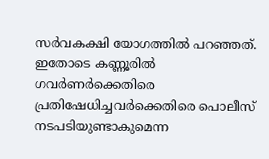സർവകക്ഷി യോഗത്തിൽ പറഞ്ഞത്. ഇതോടെ കണ്ണൂരിൽ ഗവർണർക്കെതിരെ പ്രതിഷേധിച്ചവർക്കെതിരെ പൊലീസ് നടപടിയുണ്ടാകുമെന്ന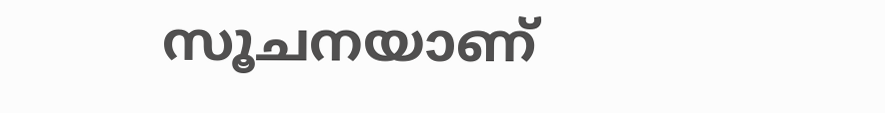സൂചനയാണ്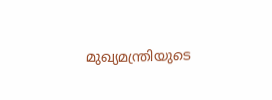മുഖ്യമന്ത്രിയുടെ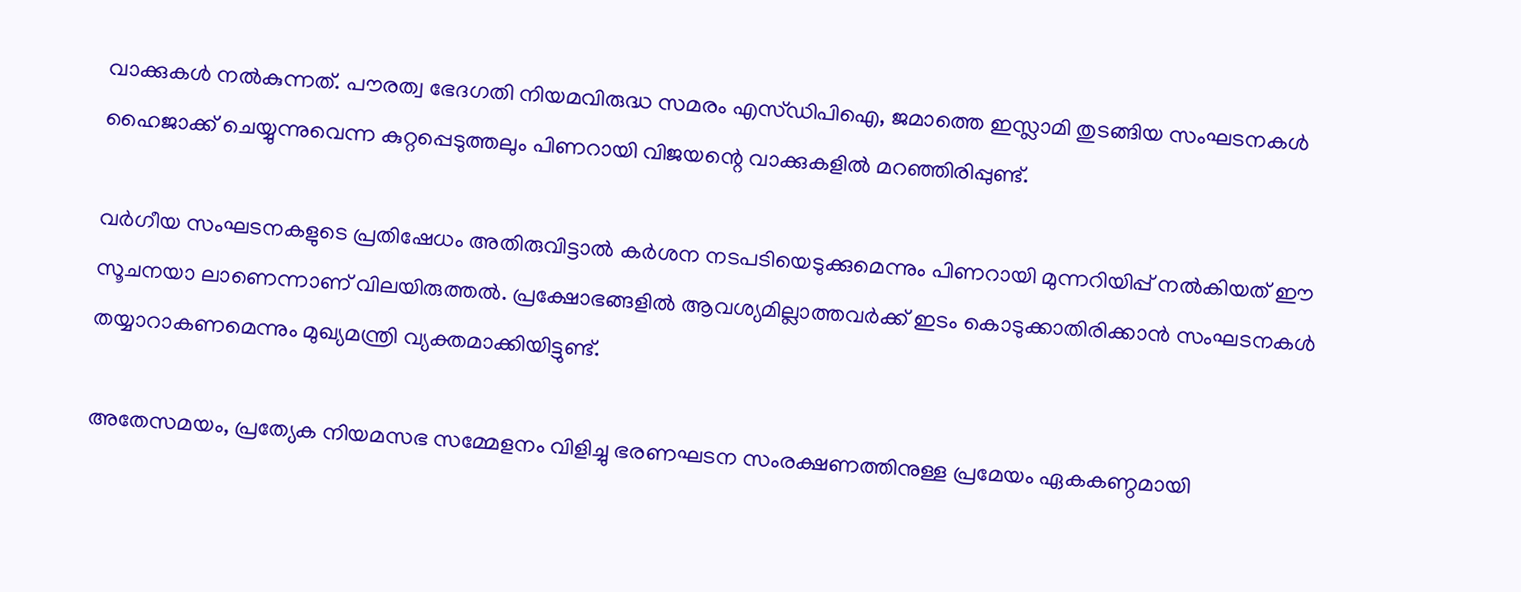വാക്കുകൾ നൽകുന്നത്. പൗരത്വ ഭേദഗതി നിയമവിരുദ്ധ സമരം എസ്ഡിപിഐ, ജമാത്തെ ഇസ്ലാമി തുടങ്ങിയ സംഘടനകൾ ഹൈജാക്ക് ചെയ്യുന്നുവെന്ന കുറ്റപ്പെടുത്തലും പിണറായി വിജയന്റെ വാക്കുകളിൽ മറഞ്ഞിരിപ്പുണ്ട്.

വർഗീയ സംഘടനകളുടെ പ്രതിഷേധം അതിരുവിട്ടാൽ കർശന നടപടിയെടുക്കുമെന്നും പിണറായി മുന്നറിയിപ്പ് നൽകിയത് ഈ സൂചനയാ ലാണെന്നാണ് വിലയിരുത്തൽ. പ്രക്ഷോഭങ്ങളിൽ ആവശ്യമില്ലാത്തവർക്ക് ഇടം കൊടുക്കാതിരിക്കാൻ സംഘടനകൾ തയ്യാറാകണമെന്നും മുഖ്യമന്ത്രി വ്യക്തമാക്കിയിട്ടുണ്ട്.

അതേസമയം, പ്രത്യേക നിയമസഭ സമ്മേളനം വിളിച്ചു ഭരണഘടന സംരക്ഷണത്തിനുള്ള പ്രമേയം ഏകകണ്ഠമായി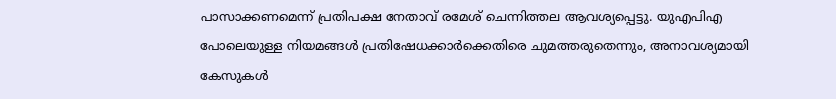പാസാക്കണമെന്ന് പ്രതിപക്ഷ നേതാവ് രമേശ് ചെന്നിത്തല ആവശ്യപ്പെട്ടു. യുഎപിഎ പോലെയുള്ള നിയമങ്ങൾ പ്രതിഷേധക്കാർക്കെതിരെ ചുമത്തരുതെന്നും, അനാവശ്യമായി കേസുകൾ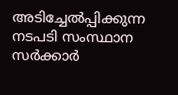അടിച്ചേൽപ്പിക്കുന്ന നടപടി സംസ്ഥാന സർക്കാർ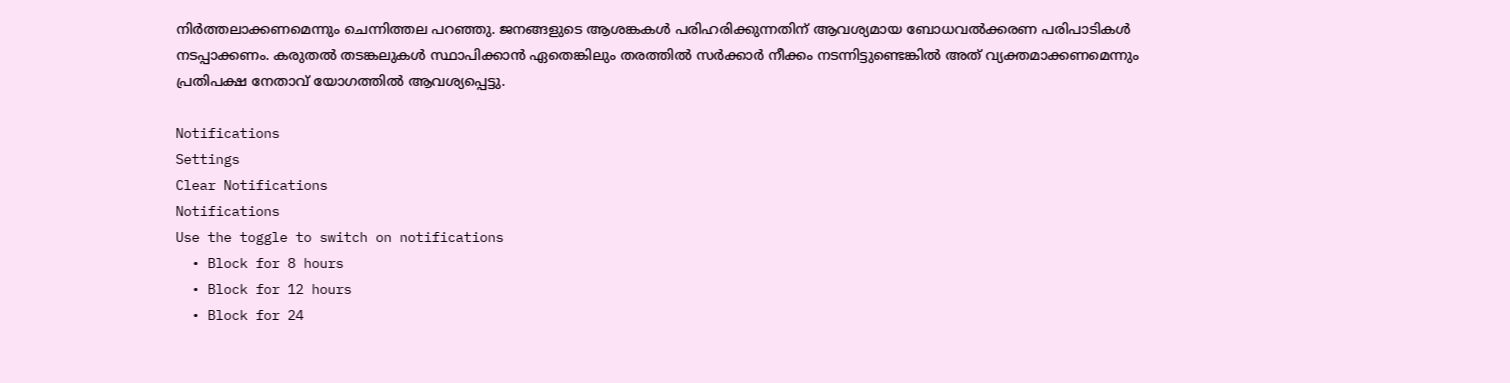നിർത്തലാക്കണമെന്നും ചെന്നിത്തല പറഞ്ഞു. ജനങ്ങളുടെ ആശങ്കകൾ പരിഹരിക്കുന്നതിന് ആവശ്യമായ ബോധവൽക്കരണ പരിപാടികൾ നടപ്പാക്കണം. കരുതൽ തടങ്കലുകൾ സ്ഥാപിക്കാൻ ഏതെങ്കിലും തരത്തിൽ സർക്കാർ നീക്കം നടന്നിട്ടുണ്ടെങ്കിൽ അത് വ്യക്തമാക്കണമെന്നും പ്രതിപക്ഷ നേതാവ് യോഗത്തിൽ ആവശ്യപ്പെട്ടു.

Notifications
Settings
Clear Notifications
Notifications
Use the toggle to switch on notifications
  • Block for 8 hours
  • Block for 12 hours
  • Block for 24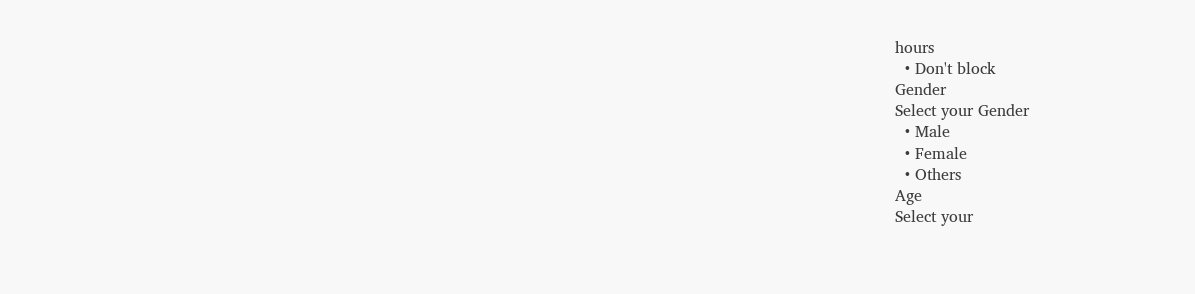hours
  • Don't block
Gender
Select your Gender
  • Male
  • Female
  • Others
Age
Select your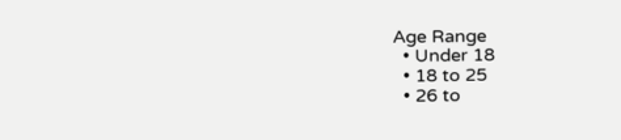Age Range
  • Under 18
  • 18 to 25
  • 26 to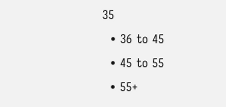35
  • 36 to 45
  • 45 to 55
  • 55+